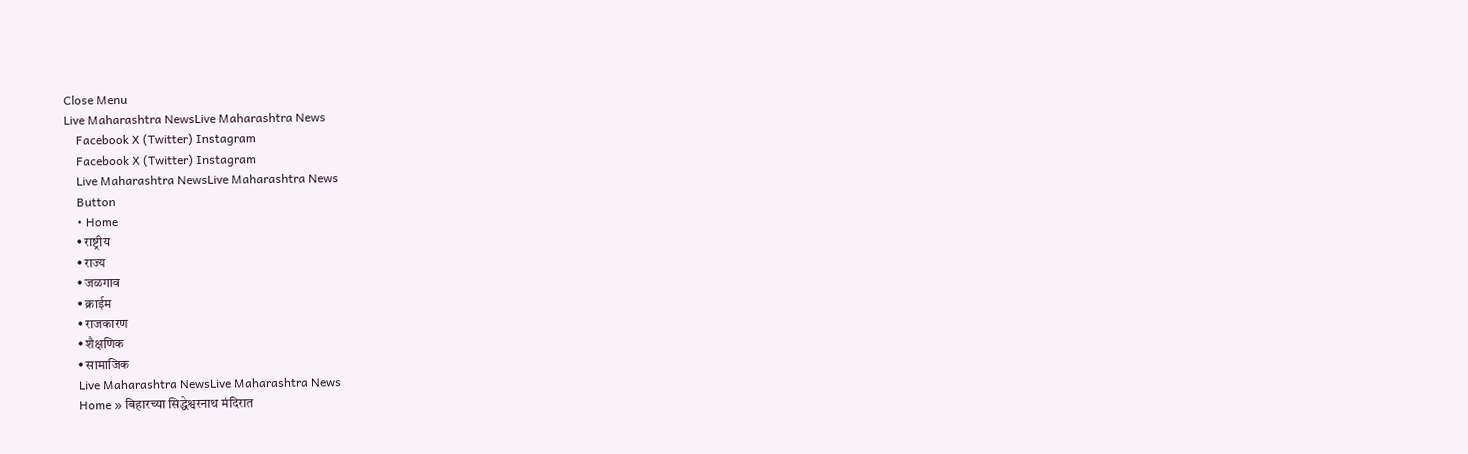Close Menu
Live Maharashtra NewsLive Maharashtra News
    Facebook X (Twitter) Instagram
    Facebook X (Twitter) Instagram
    Live Maharashtra NewsLive Maharashtra News
    Button
    • Home
    • राष्ट्रीय
    • राज्य
    • जळगाव
    • क्राईम
    • राजकारण
    • शैक्षणिक
    • सामाजिक
    Live Maharashtra NewsLive Maharashtra News
    Home » बिहारच्या सिद्धेश्वरनाथ मंदिरात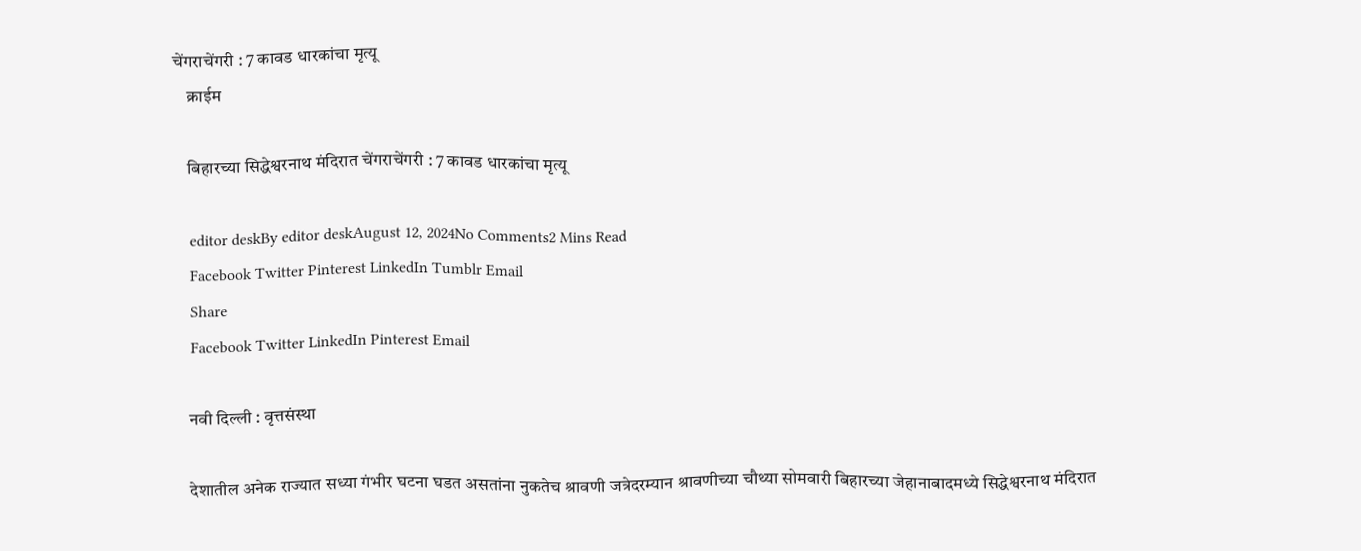चेंगराचेंगरी : 7 कावड धारकांचा मृत्यू
    क्राईम

    बिहारच्या सिद्धेश्वरनाथ मंदिरात चेंगराचेंगरी : 7 कावड धारकांचा मृत्यू

    editor deskBy editor deskAugust 12, 2024No Comments2 Mins Read
    Facebook Twitter Pinterest LinkedIn Tumblr Email
    Share
    Facebook Twitter LinkedIn Pinterest Email

    नवी दिल्ली : वृत्तसंस्था

    देशातील अनेक राज्यात सध्या गंभीर घटना घडत असतांना नुकतेच श्रावणी जत्रेदरम्यान श्रावणीच्या चौथ्या सोमवारी बिहारच्या जेहानाबादमध्ये सिद्धेश्वरनाथ मंदिरात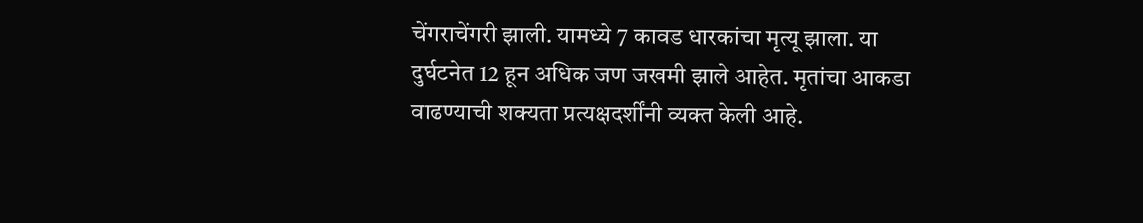चेंगराचेंगरी झाली. यामध्ये 7 कावड धारकांचा मृत्यू झाला. या दुर्घटनेत 12 हून अधिक जण जखमी झाले आहेत. मृतांचा आकडा वाढण्याची शक्यता प्रत्यक्षदर्शींनी व्यक्त केली आहे.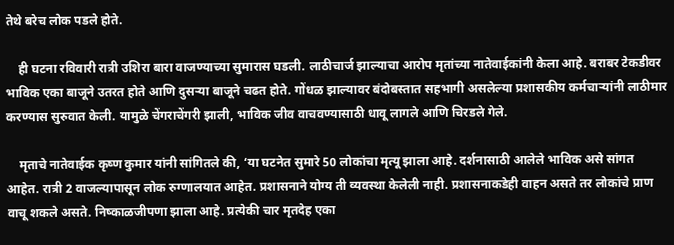तेथे बरेच लोक पडले होते.

    ही घटना रविवारी रात्री उशिरा बारा वाजण्याच्या सुमारास घडली. लाठीचार्ज झाल्याचा आरोप मृतांच्या नातेवाईकांनी केला आहे. बराबर टेकडीवर भाविक एका बाजूने उतरत होते आणि दुसऱ्या बाजूने चढत होते. गोंधळ झाल्यावर बंदोबस्तात सहभागी असलेल्या प्रशासकीय कर्मचाऱ्यांनी लाठीमार करण्यास सुरुवात केली. यामुळे चेंगराचेंगरी झाली, भाविक जीव वाचवण्यासाठी धावू लागले आणि चिरडले गेले.

    मृताचे नातेवाईक कृष्ण कुमार यांनी सांगितले की, ‘या घटनेत सुमारे 50 लोकांचा मृत्यू झाला आहे. दर्शनासाठी आलेले भाविक असे सांगत आहेत. रात्री 2 वाजल्यापासून लोक रुग्णालयात आहेत. प्रशासनाने योग्य ती व्यवस्था केलेली नाही. प्रशासनाकडेही वाहन असते तर लोकांचे प्राण वाचू शकले असते. निष्काळजीपणा झाला आहे. प्रत्येकी चार मृतदेह एका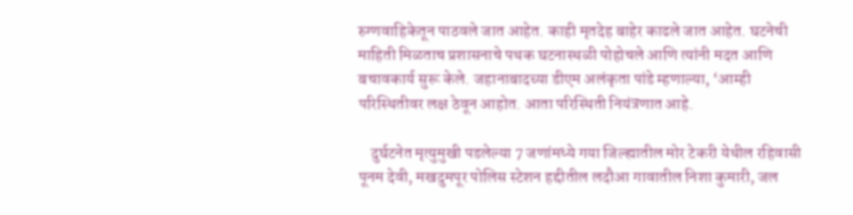रुग्णवाहिकेतून पाठवले जात आहेत. काही मृतदेह बाहेर काढले जात आहेत. घटनेची माहिती मिळताच प्रशासनाचे पथक घटनास्थळी पोहोचले आणि त्यांनी मदत आणि बचावकार्य सुरू केले. जहानाबादच्या डीएम अलंकृता पांडे म्हणाल्या, ‘आम्ही परिस्थितीवर लक्ष ठेवून आहोत. आता परिस्थिती नियंत्रणात आहे.

    दुर्घटनेत मृत्युमुखी पडलेल्या 7 जणांमध्ये गया जिल्ह्यातील मोर टेकरी येथील रहिवासी पूनम देवी, मखदुमपूर पोलिस स्टेशन हद्दीतील लदौआ गावातील निशा कुमारी, जल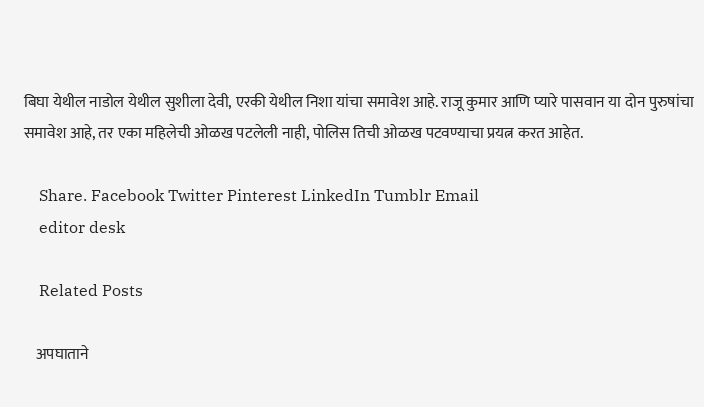बिघा येथील नाडोल येथील सुशीला देवी, एरकी येथील निशा यांचा समावेश आहे. राजू कुमार आणि प्यारे पासवान या दोन पुरुषांचा समावेश आहे, तर एका महिलेची ओळख पटलेली नाही, पोलिस तिची ओळख पटवण्याचा प्रयत्न करत आहेत.

    Share. Facebook Twitter Pinterest LinkedIn Tumblr Email
    editor desk

    Related Posts

    अपघाताने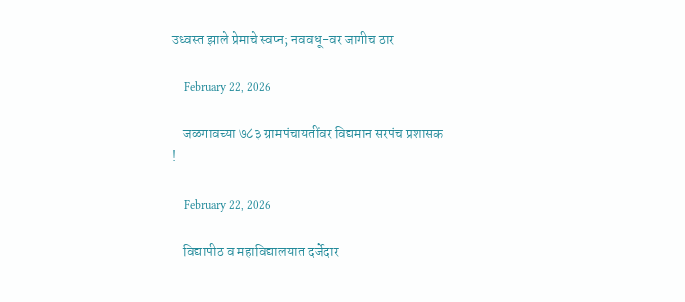उध्वस्त झाले प्रेमाचे स्वप्न; नववधू-वर जागीच ठार

    February 22, 2026

    जळगावच्या ७८३ ग्रामपंचायतींवर विद्यमान सरपंच प्रशासक !

    February 22, 2026

    विद्यापीठ व महाविद्यालयात दर्जेदार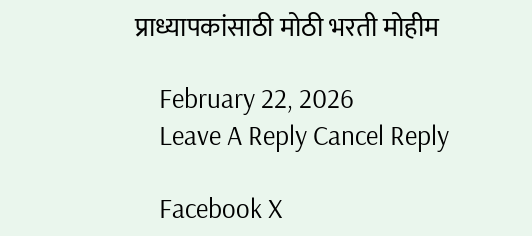प्राध्यापकांसाठी मोठी भरती मोहीम

    February 22, 2026
    Leave A Reply Cancel Reply

    Facebook X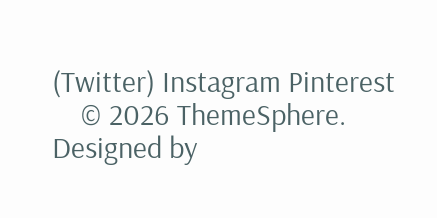(Twitter) Instagram Pinterest
    © 2026 ThemeSphere. Designed by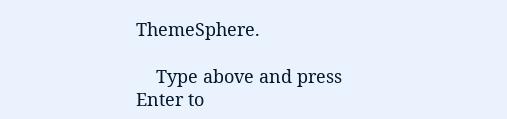ThemeSphere.

    Type above and press Enter to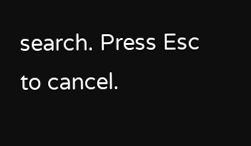search. Press Esc to cancel.